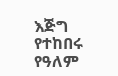እጅግ የተከበሩ የዓለም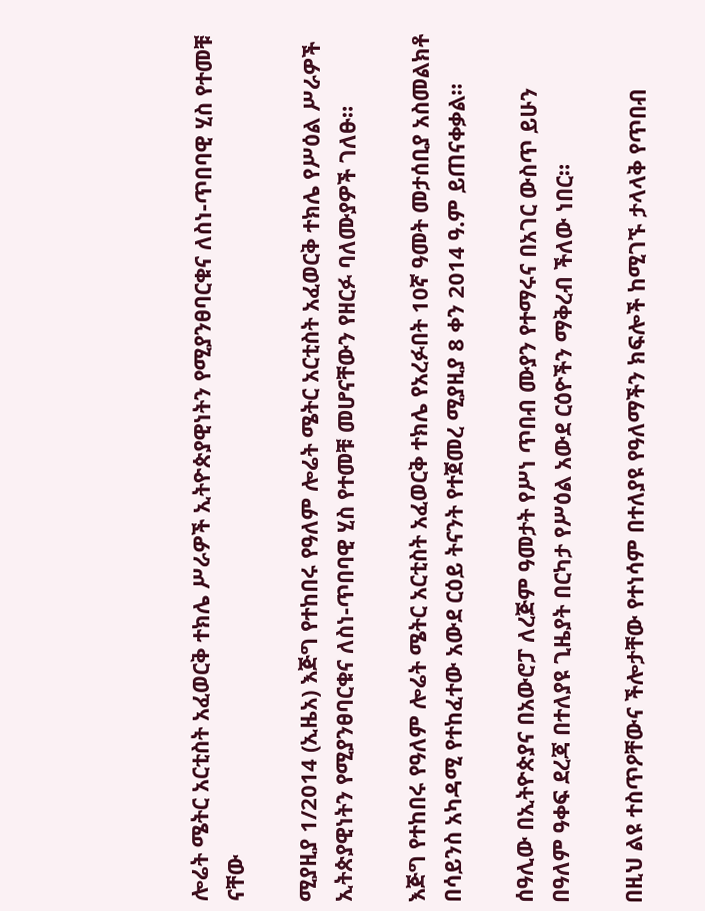ሎሬት ሜትር አርቲስት አፈወርቅ ተክሌ ሥራዎች ኢትዮጵያዊነትን የሚያንፀባርቁና ለስነ-ጥበባዊ ሂስ የተመቹ ናቸው

ሚያዚያ 1/2014 (ኢዜአ) እጅግ የተከበሩ የዓለም ሎሬት ሜትር አርቲስት አፈወርቅ ተክሌ የሥዕል ሥራዎች ኢትጵያዊነትን የሚያንፀባርቁና ለስነ-ጥበባዊ ሂስ የተመቹ መሆናቸውን የዘርፉ ባለሙያዎች ገለፁ።

እጅግ የተከበሩ የዓለም ሎሬት ሜትር አርቲስት አፈወርቅ ተክሌ የአረፉበት 10ኛ ዓመት መታሰቢያ አስመልክቶ በሳይንስ አካዳሚ የተከፈተው አውደ ርዕይ ትናንት የተጀመረ ሚያዚያ 8 ቀን 2014 ዓ.ም ይጠናቀቃል።

ሰዓሊው በኢትዮጵያና በአውሮፓ ለረጅም ዓመታት የሥነ ጥበብ ሙያን የተማሩና በአገር ውስጥ ይሁን በዓለም ዓቀፍ ደረጃ በተለያዩ ጊዜያት በርካታ የሥዕል አውደ ርዕዮችን ማቅረብ ችለው ነበር።

በዚህ ልዩ ተስጥዖቸውና ችሎታቸው የተነሳም በተለያዩ የዓለማችን ክፍሎች ከሚገኙ ታላላቅ የጥበብ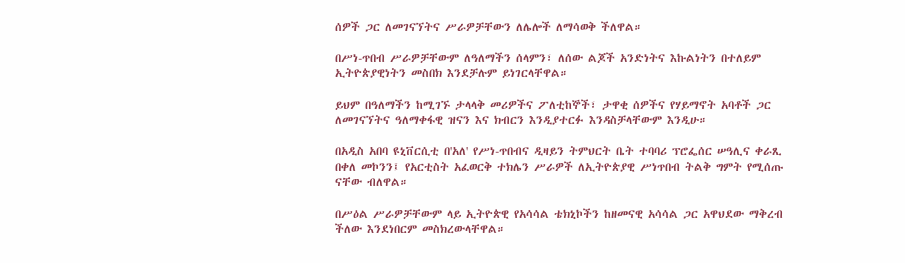ሰዎች ጋር ለመገናኘትና ሥራዎቻቸውን ለሌሎች ለማሳወቅ ችለዋል።

በሥነ-ጥበብ ሥራዎቻቸውም ለዓለማችን ሰላምን፣ ለሰው ልጆች አንድነትና እኩልነትን በተለይም ኢትዮጵያዊነትን መስበክ እንደቻሉም ይነገርላቸዋል።

ይህም በዓለማችን ከሚገኙ ታላላቅ መሪዎችና ፖለቲከኞች፣ ታዋቂ ሰዎችና የሃይማኖት አባቶች ጋር ለመገናኘትና ዓለማቀፋዊ ዝናን እና ክብርን እንዲያተርፉ እንዳስቻላቸውም እንዲሁ።

በአዲስ አበባ ዩኒቨርሲቲ በ'አለ' የሥነ-ጥበብና ዲዛይን ትምህርት ቤት ተባባሪ ፕሮፌሰር ሠዓሊና ቀራጺ በቀለ መኮንን፤ የአርቲስት አፈወርቅ ተክሌን ሥራዎች ለኢትዮጵያዊ ሥነጥበብ ትልቅ ግምት የሚሰጡ ናቸው ብለዋል።

በሥዕል ሥራዎቻቸውም ላይ ኢትዮጵዊ የአሳሳል ቴክኒኮችን ከዘመናዊ አሳሳል ጋር አዋህደው ማቅረብ ችለው እንደነበርም መስክረውላቸዋል።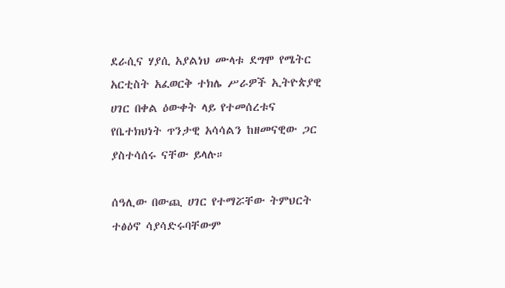ደራሲና ሃያሲ አያልነህ ሙላቱ ደግሞ የሜትር አርቲስት አፈወርቅ ተክሌ ሥራዎች ኢትዮጵያዊ ሀገር በቀል ዕውቀት ላይ የተመሰረቱና የቤተክህነት ጥንታዊ አሳሳልን ከዘመናዊው ጋር ያስተሳሰሩ ናቸው ይላሉ።

ሰዓሊው በውጪ ሀገር የተማሯቸው ትምህርት ተፅዕኖ ሳያሳድሩባቸውም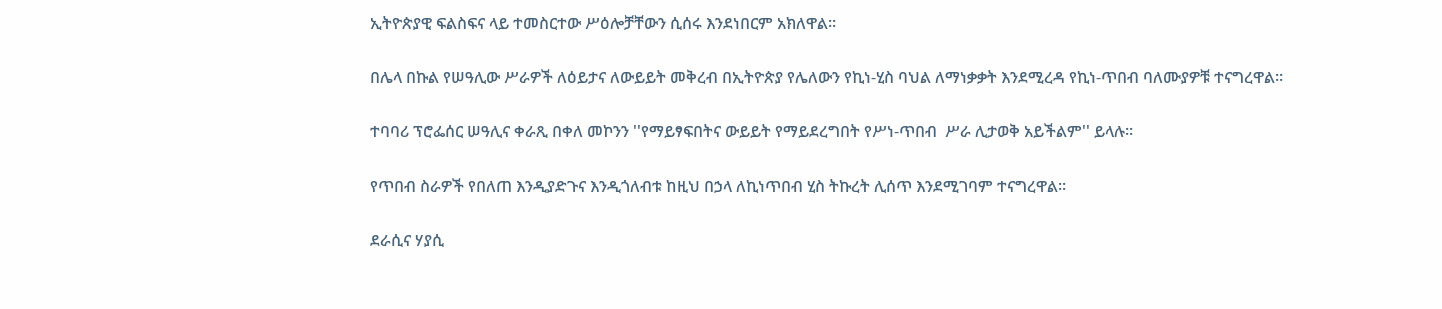ኢትዮጵያዊ ፍልስፍና ላይ ተመስርተው ሥዕሎቻቸውን ሲሰሩ እንደነበርም አክለዋል።

በሌላ በኩል የሠዓሊው ሥራዎች ለዕይታና ለውይይት መቅረብ በኢትዮጵያ የሌለውን የኪነ-ሂስ ባህል ለማነቃቃት እንደሚረዳ የኪነ-ጥበብ ባለሙያዎቹ ተናግረዋል።

ተባባሪ ፕሮፌሰር ሠዓሊና ቀራጺ በቀለ መኮንን ''የማይፃፍበትና ውይይት የማይደረግበት የሥነ-ጥበብ  ሥራ ሊታወቅ አይችልም'' ይላሉ።

የጥበብ ስራዎች የበለጠ እንዲያድጉና እንዲጎለብቱ ከዚህ በኃላ ለኪነጥበብ ሂስ ትኩረት ሊሰጥ እንደሚገባም ተናግረዋል።

ደራሲና ሃያሲ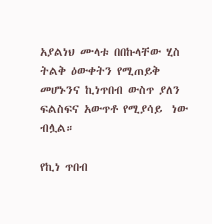አያልነህ ሙላቱ በበኩላቸው ሂስ ትልቅ ዕውቀትን የሚጠይቅ መሆኑንና ኪነጥበብ ውስጥ ያለን ፍልስፍና አውጥቶ የሚያሳይ  ነው ብሏል።

የኪነ ጥበብ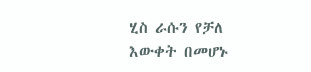ሂስ ራሱን የቻለ እውቀት በመሆኑ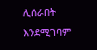ሊሰራበት እንደሚገባም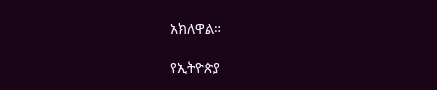አክለዋል።

የኢትዮጵያ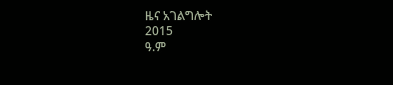ዜና አገልግሎት
2015
ዓ.ም